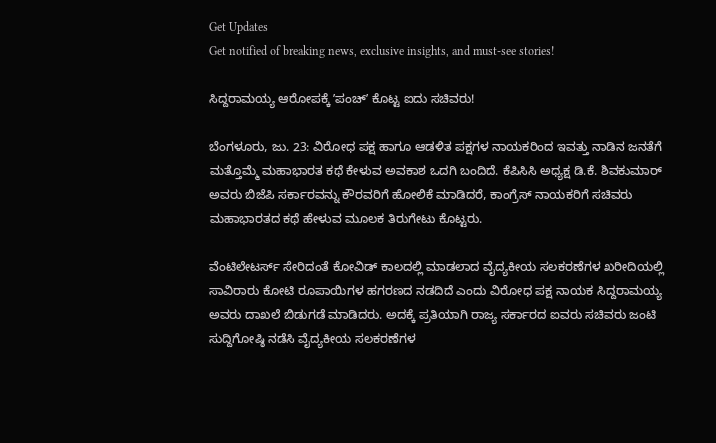Get Updates
Get notified of breaking news, exclusive insights, and must-see stories!

ಸಿದ್ದರಾಮಯ್ಯ ಆರೋಪಕ್ಕೆ ʼಪಂಚ್‌ʼ ಕೊಟ್ಟ ಐದು ಸಚಿವರು!

ಬೆಂಗಳೂರು, ಜು. 23: ವಿರೋಧ ಪಕ್ಷ ಹಾಗೂ ಆಡಳಿತ ಪಕ್ಷಗಳ ನಾಯಕರಿಂದ ಇವತ್ತು ನಾಡಿನ ಜನತೆಗೆ ಮತ್ತೊಮ್ಮೆ ಮಹಾಭಾರತ ಕಥೆ ಕೇಳುವ ಅವಕಾಶ ಒದಗಿ ಬಂದಿದೆ. ಕೆಪಿಸಿಸಿ ಅಧ್ಯಕ್ಷ ಡಿ.ಕೆ. ಶಿವಕುಮಾರ್ ಅವರು ಬಿಜೆಪಿ ಸರ್ಕಾರವನ್ನು ಕೌರವರಿಗೆ ಹೋಲಿಕೆ ಮಾಡಿದರೆ, ಕಾಂಗ್ರೆಸ್ ನಾಯಕರಿಗೆ ಸಚಿವರು ಮಹಾಭಾರತದ ಕಥೆ ಹೇಳುವ ಮೂಲಕ ತಿರುಗೇಟು ಕೊಟ್ಟರು.

ವೆಂಟಿಲೇಟರ್ಸ್ ಸೇರಿದಂತೆ ಕೋವಿಡ್ ಕಾಲದಲ್ಲಿ ಮಾಡಲಾದ ವೈದ್ಯಕೀಯ ಸಲಕರಣೆಗಳ ಖರೀದಿಯಲ್ಲಿ ಸಾವಿರಾರು ಕೋಟಿ ರೂಪಾಯಿಗಳ ಹಗರಣದ ನಡದಿದೆ ಎಂದು ವಿರೋಧ ಪಕ್ಷ ನಾಯಕ ಸಿದ್ದರಾಮಯ್ಯ ಅವರು ದಾಖಲೆ ಬಿಡುಗಡೆ ಮಾಡಿದರು. ಅದಕ್ಕೆ ಪ್ರತಿಯಾಗಿ ರಾಜ್ಯ ಸರ್ಕಾರದ ಐವರು ಸಚಿವರು ಜಂಟಿ ಸುದ್ದಿಗೋಷ್ಠಿ ನಡೆಸಿ ವೈದ್ಯಕೀಯ ಸಲಕರಣೆಗಳ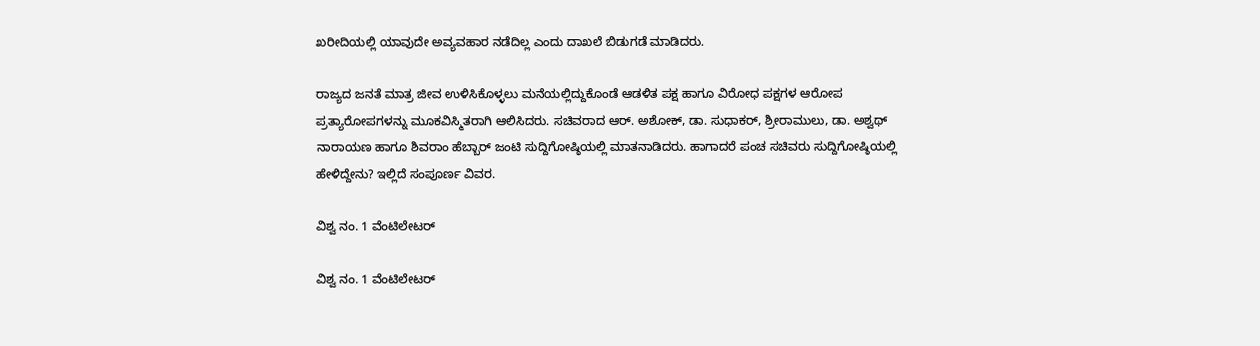ಖರೀದಿಯಲ್ಲಿ ಯಾವುದೇ ಅವ್ಯವಹಾರ ನಡೆದಿಲ್ಲ ಎಂದು ದಾಖಲೆ ಬಿಡುಗಡೆ ಮಾಡಿದರು.

ರಾಜ್ಯದ ಜನತೆ ಮಾತ್ರ ಜೀವ ಉಳಿಸಿಕೊಳ್ಳಲು ಮನೆಯಲ್ಲಿದ್ದುಕೊಂಡೆ ಆಡಳಿತ ಪಕ್ಷ ಹಾಗೂ ವಿರೋಧ ಪಕ್ಷಗಳ ಆರೋಪ ಪ್ರತ್ಯಾರೋಪಗಳನ್ನು ಮೂಕವಿಸ್ಮಿತರಾಗಿ ಆಲಿಸಿದರು. ಸಚಿವರಾದ ಆರ್. ಅಶೋಕ್, ಡಾ. ಸುಧಾಕರ್, ಶ್ರೀರಾಮುಲು, ಡಾ. ಅಶ್ವಥ್ ನಾರಾಯಣ ಹಾಗೂ ಶಿವರಾಂ ಹೆಬ್ಬಾರ್ ಜಂಟಿ ಸುದ್ದಿಗೋಷ್ಠಿಯಲ್ಲಿ ಮಾತನಾಡಿದರು. ಹಾಗಾದರೆ ಪಂಚ ಸಚಿವರು ಸುದ್ದಿಗೋಷ್ಠಿಯಲ್ಲಿ ಹೇಳಿದ್ದೇನು? ಇಲ್ಲಿದೆ ಸಂಪೂರ್ಣ ವಿವರ.

ವಿಶ್ವ ನಂ. 1 ವೆಂಟಿಲೇಟರ್

ವಿಶ್ವ ನಂ. 1 ವೆಂಟಿಲೇಟರ್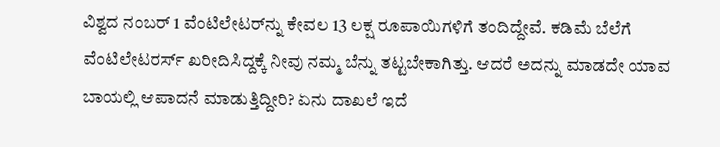ವಿಶ್ವದ ನಂಬರ್ 1 ವೆಂಟಿಲೇಟರ್‌ನ್ನು ಕೇವಲ 13 ಲಕ್ಷ ರೂಪಾಯಿಗಳಿಗೆ ತಂದಿದ್ದೇವೆ. ಕಡಿಮೆ ಬೆಲೆಗೆ ವೆಂಟಿಲೇಟರರ್ಸ್ ಖರೀದಿಸಿದ್ದಕ್ಕೆ ನೀವು ನಮ್ಮ ಬೆನ್ನು ತಟ್ಟಬೇಕಾಗಿತ್ತು. ಆದರೆ ಅದನ್ನು ಮಾಡದೇ ಯಾವ ಬಾಯಲ್ಲಿ ಆಪಾದನೆ ಮಾಡುತ್ತಿದ್ದೀರಿ? ಏನು ದಾಖಲೆ ಇದೆ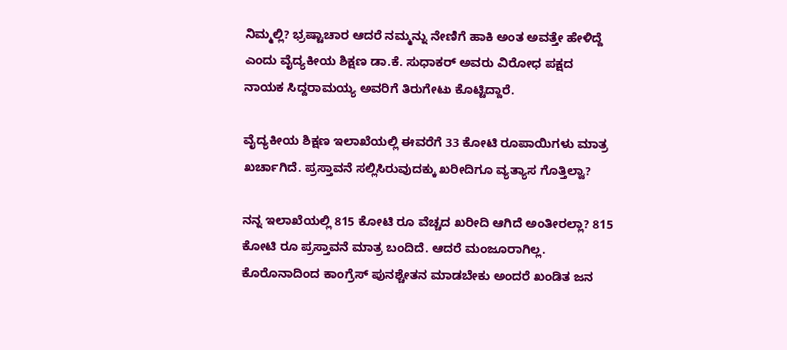ನಿಮ್ಮಲ್ಲಿ? ಭ್ರಷ್ಟಾಚಾರ ಆದರೆ ನಮ್ಮನ್ನು ನೇಣಿಗೆ ಹಾಕಿ ಅಂತ ಅವತ್ತೇ ಹೇಳಿದ್ದೆ ಎಂದು ವೈದ್ಯಕೀಯ ಶಿಕ್ಷಣ ಡಾ.ಕೆ. ಸುಧಾಕರ್ ಅವರು ವಿರೋಧ ಪಕ್ಷದ ನಾಯಕ ಸಿದ್ದರಾಮಯ್ಯ ಅವರಿಗೆ ತಿರುಗೇಟು ಕೊಟ್ಟಿದ್ದಾರೆ.

ವೈದ್ಯಕೀಯ ಶಿಕ್ಷಣ ಇಲಾಖೆಯಲ್ಲಿ ಈವರೆಗೆ 33 ಕೋಟಿ ರೂಪಾಯಿಗಳು ಮಾತ್ರ ಖರ್ಚಾಗಿದೆ. ಪ್ರಸ್ತಾವನೆ ಸಲ್ಲಿಸಿರುವುದಕ್ಕು ಖರೀದಿಗೂ ವ್ಯತ್ಯಾಸ ಗೊತ್ತಿಲ್ವಾ?

ನನ್ನ ಇಲಾಖೆಯಲ್ಲಿ 815 ಕೋಟಿ ರೂ ವೆಚ್ಚದ ಖರೀದಿ ಆಗಿದೆ ಅಂತೀರಲ್ಲಾ? 815 ಕೋಟಿ ರೂ ಪ್ರಸ್ತಾವನೆ ಮಾತ್ರ ಬಂದಿದೆ. ಆದರೆ ಮಂಜೂರಾಗಿಲ್ಲ. ಕೊರೊನಾದಿಂದ ಕಾಂಗ್ರೆಸ್ ‌ಪುನಶ್ಚೇತನ ಮಾಡಬೇಕು ಅಂದರೆ‌ ಖಂಡಿತ ಜನ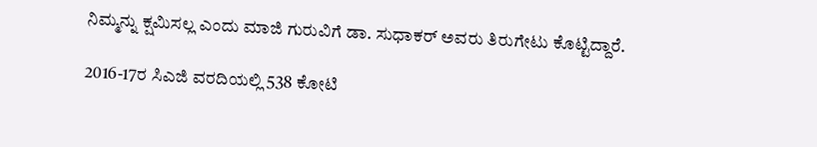ನಿಮ್ಮನ್ನು ಕ್ಷಮಿಸಲ್ಲ ಎಂದು ಮಾಜಿ ಗುರುವಿಗೆ ಡಾ. ಸುಧಾಕರ್ ಅವರು ತಿರುಗೇಟು ಕೊಟ್ಟಿದ್ದಾರೆ.

2016-17ರ ಸಿಎಜಿ ವರದಿಯಲ್ಲಿ 538 ಕೋಟಿ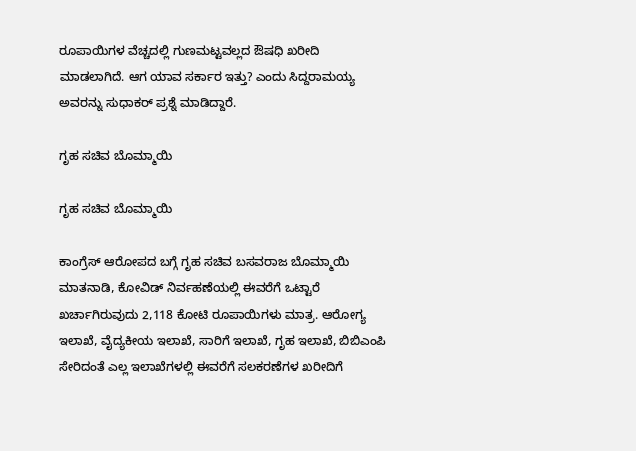ರೂಪಾಯಿಗಳ ವೆಚ್ಚದಲ್ಲಿ ಗುಣಮಟ್ಟವಲ್ಲದ ಔಷಧಿ ಖರೀದಿ ಮಾಡಲಾಗಿದೆ. ಆಗ ಯಾವ ಸರ್ಕಾರ ಇತ್ತು? ಎಂದು ಸಿದ್ದರಾಮಯ್ಯ ಅವರನ್ನು ಸುಧಾಕರ್ ಪ್ರಶ್ನೆ ಮಾಡಿದ್ದಾರೆ.

ಗೃಹ ಸಚಿವ ಬೊಮ್ಮಾಯಿ

ಗೃಹ ಸಚಿವ ಬೊಮ್ಮಾಯಿ

ಕಾಂಗ್ರೆಸ್ ಆರೋಪದ ಬಗ್ಗೆ ಗೃಹ ಸಚಿವ ಬಸವರಾಜ ಬೊಮ್ಮಾಯಿ ಮಾತನಾಡಿ, ಕೋವಿಡ್ ನಿರ್ವಹಣೆಯಲ್ಲಿ ಈವರೆಗೆ ಒಟ್ಟಾರೆ ಖರ್ಚಾಗಿರುವುದು 2,118 ಕೋಟಿ ರೂಪಾಯಿಗಳು ಮಾತ್ರ. ಆರೋಗ್ಯ ಇಲಾಖೆ, ವೈದ್ಯಕೀಯ ಇಲಾಖೆ, ಸಾರಿಗೆ ಇಲಾಖೆ, ಗೃಹ ಇಲಾಖೆ, ಬಿಬಿಎಂಪಿ ಸೇರಿದಂತೆ ಎಲ್ಲ ಇಲಾಖೆಗಳಲ್ಲಿ ಈವರೆಗೆ ಸಲಕರಣೆಗಳ ಖರೀದಿಗೆ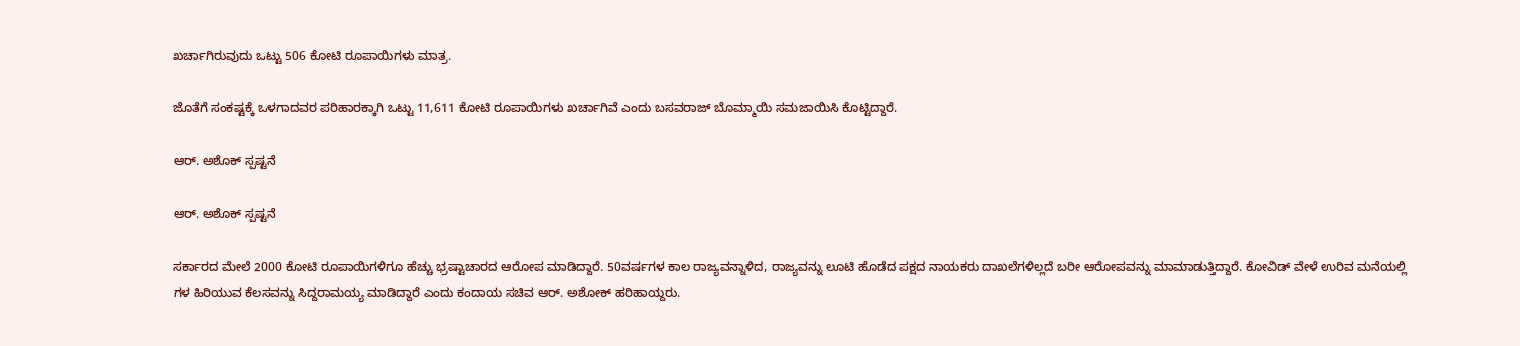ಖರ್ಚಾಗಿರುವುದು ಒಟ್ಟು 506 ಕೋಟಿ ರೂಪಾಯಿಗಳು ಮಾತ್ರ.

ಜೊತೆಗೆ ಸಂಕಷ್ಟಕ್ಕೆ ಒಳಗಾದವರ ಪರಿಹಾರಕ್ಕಾಗಿ ಒಟ್ಟು 11,611 ಕೋಟಿ ರೂಪಾಯಿಗಳು ಖರ್ಚಾಗಿವೆ ಎಂದು ಬಸವರಾಜ್ ಬೊಮ್ಮಾಯಿ ಸಮಜಾಯಿಸಿ ಕೊಟ್ಟಿದ್ದಾರೆ.

ಆರ್. ಅಶೊಕ್ ಸ್ಪಷ್ಟನೆ

ಆರ್. ಅಶೊಕ್ ಸ್ಪಷ್ಟನೆ

ಸರ್ಕಾರದ ಮೇಲೆ 2000 ಕೋಟಿ ರೂಪಾಯಿಗಳಿಗೂ ಹೆಚ್ಚು ಭ್ರಷ್ಟಾಚಾರದ ಆರೋಪ ಮಾಡಿದ್ದಾರೆ. 50ವರ್ಷಗಳ ಕಾಲ ರಾಜ್ಯವನ್ನಾಳಿದ, ರಾಜ್ಯವನ್ನು ಲೂಟಿ ಹೊಡೆದ ಪಕ್ಷದ ನಾಯಕರು ದಾಖಲೆಗಳಿಲ್ಲದೆ ಬರೀ ಆರೋಪವನ್ನು ಮಾಮಾಡುತ್ತಿದ್ದಾರೆ. ಕೋವಿಡ್ ವೇಳೆ ಉರಿವ ಮನೆಯಲ್ಲಿ ಗಳ ಹಿರಿಯುವ ಕೆಲಸವನ್ನು ಸಿದ್ದರಾಮಯ್ಯ ಮಾಡಿದ್ದಾರೆ ಎಂದು ಕಂದಾಯ ಸಚಿವ ಆರ್. ಅಶೋಕ್ ಹರಿಹಾಯ್ದರು.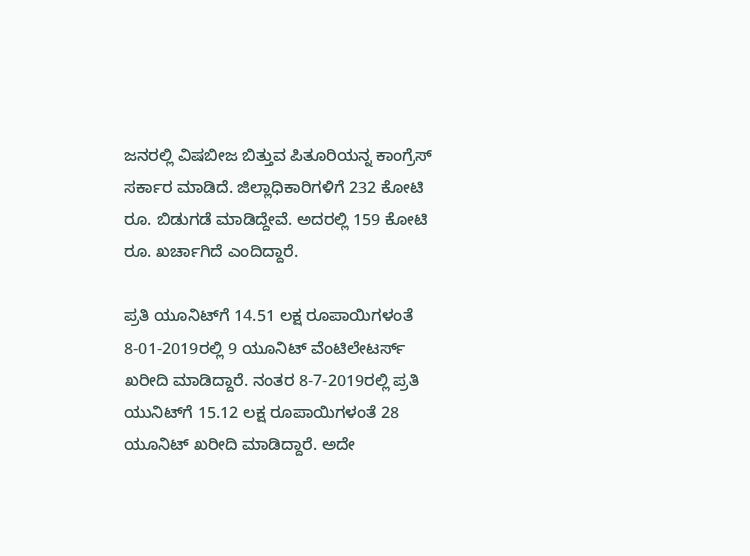ಜನರಲ್ಲಿ ವಿಷಬೀಜ ಬಿತ್ತುವ ಪಿತೂರಿಯನ್ನ ಕಾಂಗ್ರೆಸ್ ಸರ್ಕಾರ ಮಾಡಿದೆ. ಜಿಲ್ಲಾಧಿಕಾರಿಗಳಿಗೆ 232 ಕೋಟಿ ರೂ. ಬಿಡುಗಡೆ ಮಾಡಿದ್ದೇವೆ. ಅದರಲ್ಲಿ 159 ಕೋಟಿ ರೂ. ಖರ್ಚಾಗಿದೆ ಎಂದಿದ್ದಾರೆ.

ಪ್ರತಿ ಯೂನಿಟ್‌ಗೆ 14.51 ಲಕ್ಷ ರೂಪಾಯಿಗಳಂತೆ 8-01-2019ರಲ್ಲಿ 9 ಯೂನಿಟ್ ವೆಂಟಿಲೇಟರ್ಸ್ ಖರೀದಿ ಮಾಡಿದ್ದಾರೆ. ನಂತರ 8-7-2019ರಲ್ಲಿ ಪ್ರತಿ ಯುನಿಟ್‌ಗೆ 15.12 ಲಕ್ಷ ರೂಪಾಯಿಗಳಂತೆ 28 ಯೂನಿಟ್ ಖರೀದಿ ಮಾಡಿದ್ದಾರೆ. ಅದೇ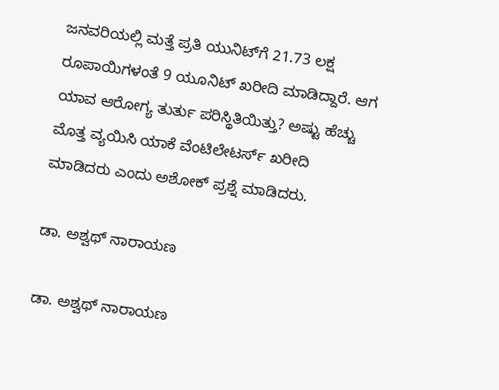ಜನವರಿಯಲ್ಲಿ ಮತ್ತೆ ಪ್ರತಿ ಯುನಿಟ್‌ಗೆ 21.73 ಲಕ್ಷ ರೂಪಾಯಿಗಳಂತೆ 9 ಯೂನಿಟ್ ಖರೀದಿ ಮಾಡಿದ್ದಾರೆ. ಆಗ ಯಾವ ಆರೋಗ್ಯ ತುರ್ತು ಪರಿಸ್ಥಿತಿಯಿತ್ತು? ಅಷ್ಟು ಹೆಚ್ಚು ಮೊತ್ತ ವ್ಯಯಿಸಿ ಯಾಕೆ ವೆಂಟಿಲೇಟರ್ಸ್‌ ಖರೀದಿ ಮಾಡಿದರು ಎಂದು ಅಶೋಕ್ ಪ್ರಶ್ನೆ ಮಾಡಿದರು.

ಡಾ. ಅಶ್ವಥ್ ನಾರಾಯಣ

ಡಾ. ಅಶ್ವಥ್ ನಾರಾಯಣ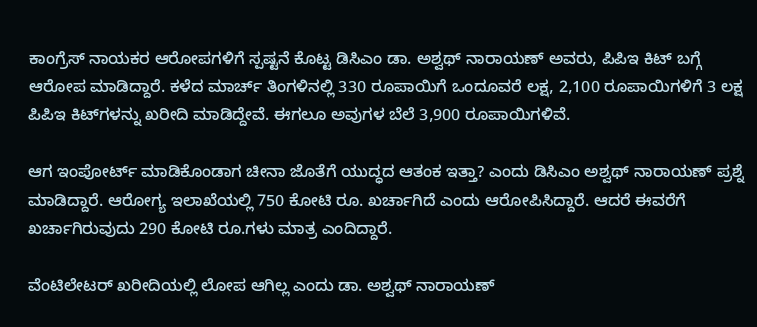ಕಾಂಗ್ರೆಸ್ ನಾಯಕರ ಆರೋಪಗಳಿಗೆ ಸ್ಪಷ್ಟನೆ ಕೊಟ್ಟ ಡಿಸಿಎಂ ಡಾ. ಅಶ್ವಥ್ ನಾರಾಯಣ್ ಅವರು, ಪಿಪಿಇ ಕಿಟ್ ಬಗ್ಗೆ ಆರೋಪ ಮಾಡಿದ್ದಾರೆ. ಕಳೆದ ಮಾರ್ಚ್ ತಿಂಗಳಿನಲ್ಲಿ 330 ರೂಪಾಯಿಗೆ ಒಂದೂವರೆ ಲಕ್ಷ, 2,100 ರೂಪಾಯಿಗಳಿಗೆ 3 ಲಕ್ಷ ಪಿಪಿಇ ಕಿಟ್‌ಗಳನ್ನು ಖರೀದಿ ಮಾಡಿದ್ದೇವೆ. ಈಗಲೂ ಅವುಗಳ ಬೆಲೆ 3,900 ರೂಪಾಯಿಗಳಿವೆ.

ಆಗ ಇಂಪೋರ್ಟ್ ಮಾಡಿಕೊಂಡಾಗ ಚೀನಾ ಜೊತೆಗೆ ಯುದ್ಧದ ಆತಂಕ ಇತ್ತಾ? ಎಂದು ಡಿಸಿಎಂ ಅಶ್ವಥ್ ನಾರಾಯಣ್ ಪ್ರಶ್ನೆ ಮಾಡಿದ್ದಾರೆ. ಆರೋಗ್ಯ ಇಲಾಖೆಯಲ್ಲಿ 750 ಕೋಟಿ ರೂ. ಖರ್ಚಾಗಿದೆ ಎಂದು ಆರೋಪಿಸಿದ್ದಾರೆ. ಆದರೆ ಈವರೆಗೆ ಖರ್ಚಾಗಿರುವುದು 290 ಕೋಟಿ ರೂ.ಗಳು ಮಾತ್ರ ಎಂದಿದ್ದಾರೆ.

ವೆಂಟಿಲೇಟರ್ ಖರೀದಿಯಲ್ಲಿ ಲೋಪ ಆಗಿಲ್ಲ ಎಂದು ಡಾ. ಅಶ್ವಥ್ ನಾರಾಯಣ್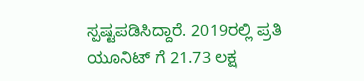ಸ್ಪಷ್ಟಪಡಿಸಿದ್ದಾರೆ. 2019ರಲ್ಲಿ ಪ್ರತಿ ಯೂನಿಟ್ ಗೆ 21.73 ಲಕ್ಷ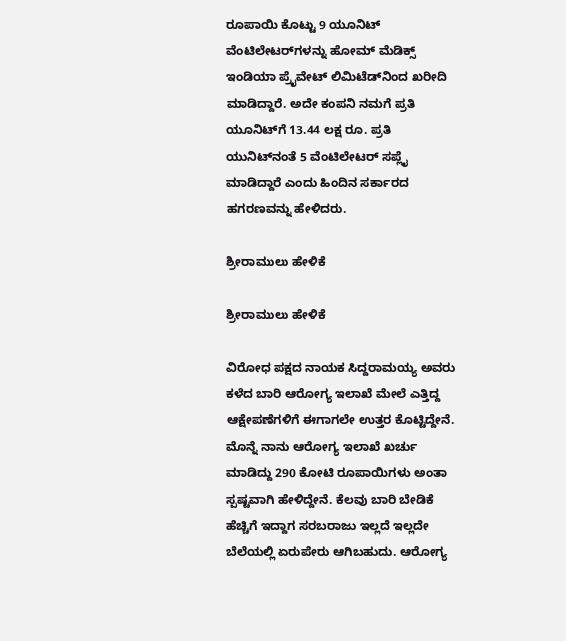ರೂಪಾಯಿ ಕೊಟ್ಟು 9 ಯೂನಿಟ್ ವೆಂಟಿಲೇಟರ್‌ಗಳನ್ನು ಹೋಮ್ ಮೆಡಿಕ್ಸ್ ಇಂಡಿಯಾ ಪ್ರೈವೇಟ್ ಲಿಮಿಟೆಡ್‌ನಿಂದ ಖರೀದಿ ಮಾಡಿದ್ದಾರೆ. ಅದೇ ಕಂಪನಿ ನಮಗೆ ಪ್ರತಿ ಯೂನಿಟ್‌ಗೆ 13.44 ಲಕ್ಷ ರೂ. ಪ್ರತಿ ಯುನಿಟ್‌ನಂತೆ 5 ವೆಂಟಿಲೇಟರ್ ಸಪ್ಲೈ ಮಾಡಿದ್ದಾರೆ ಎಂದು ಹಿಂದಿನ ಸರ್ಕಾರದ ಹಗರಣವನ್ನು ಹೇಳಿದರು.

ಶ್ರೀರಾಮುಲು ಹೇಳಿಕೆ

ಶ್ರೀರಾಮುಲು ಹೇಳಿಕೆ

ವಿರೋಧ ಪಕ್ಷದ ನಾಯಕ ಸಿದ್ದರಾಮಯ್ಯ ಅವರು ಕಳೆದ ಬಾರಿ ಆರೋಗ್ಯ ಇಲಾಖೆ ಮೇಲೆ‌ ಎತ್ತಿದ್ದ ಆಕ್ಷೇಪಣೆಗಳಿಗೆ ಈಗಾಗಲೇ ಉತ್ತರ ಕೊಟ್ಟಿದ್ದೇನೆ. ಮೊನ್ನೆ ನಾನು ಆರೋಗ್ಯ ಇಲಾಖೆ ಖರ್ಚು ಮಾಡಿದ್ದು 290 ಕೋಟಿ ರೂಪಾಯಿಗಳು ಅಂತಾ ಸ್ಪಷ್ಟವಾಗಿ ಹೇಳಿದ್ದೇನೆ. ಕೆಲವು ಬಾರಿ ಬೇಡಿಕೆ ಹೆಚ್ಚಿಗೆ ಇದ್ದಾಗ ಸರಬರಾಜು ಇಲ್ಲದೆ ಇಲ್ಲದೇ ಬೆಲೆಯಲ್ಲಿ ಏರುಪೇರು ಆಗಿಬಹುದು. ಆರೋಗ್ಯ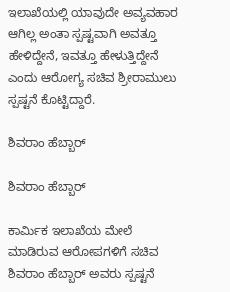ಇಲಾಖೆಯಲ್ಲಿ ಯಾವುದೇ ಅವ್ಯವಹಾರ ಆಗಿಲ್ಲ ಅಂತಾ ಸ್ಪಷ್ಟವಾಗಿ ಅವತ್ತೂ ಹೇಳಿದ್ದೇನೆ, ಇವತ್ತೂ ಹೇಳುತ್ತಿದ್ದೇನೆ ಎಂದು ಆರೋಗ್ಯ ಸಚಿವ ಶ್ರೀರಾಮುಲು ಸ್ಪಷ್ಟನೆ ಕೊಟ್ಟಿದ್ದಾರೆ.

ಶಿವರಾಂ ಹೆಬ್ಬಾರ್

ಶಿವರಾಂ ಹೆಬ್ಬಾರ್

ಕಾರ್ಮಿಕ ಇಲಾಖೆಯ ಮೇಲೆ ಮಾಡಿರುವ ಆರೋಪಗಳಿಗೆ ಸಚಿವ ಶಿವರಾಂ ಹೆಬ್ಬಾರ್ ಅವರು ಸ್ಪಷ್ಟನೆ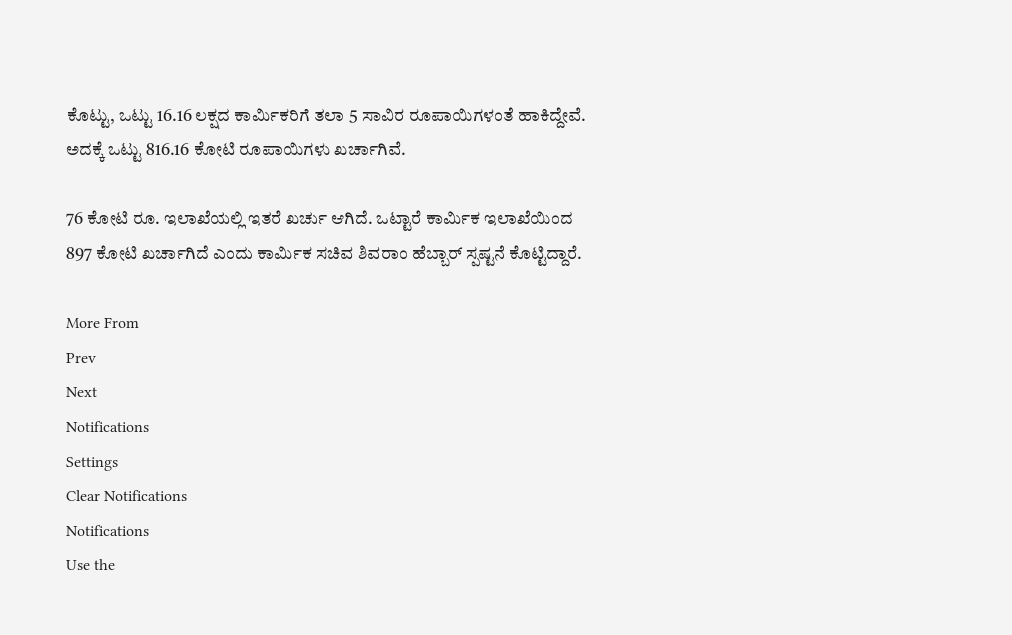ಕೊಟ್ಟು, ಒಟ್ಟು 16.16 ಲಕ್ಷದ ಕಾರ್ಮಿಕರಿಗೆ ತಲಾ 5 ಸಾವಿರ ರೂಪಾಯಿಗಳಂತೆ ಹಾಕಿದ್ದೇವೆ. ಅದಕ್ಕೆ ಒಟ್ಟು 816.16 ಕೋಟಿ ರೂಪಾಯಿಗಳು ಖರ್ಚಾಗಿವೆ.

76 ಕೋಟಿ ರೂ. ಇಲಾಖೆಯಲ್ಲಿ ಇತರೆ ಖರ್ಚು ಆಗಿದೆ. ಒಟ್ಟಾರೆ ಕಾರ್ಮಿಕ ಇಲಾಖೆಯಿಂದ 897 ಕೋಟಿ ಖರ್ಚಾಗಿದೆ ಎಂದು ಕಾರ್ಮಿಕ ಸಚಿವ ಶಿವರಾಂ ಹೆಬ್ಬಾರ್ ಸ್ಪಷ್ಟನೆ ಕೊಟ್ಟಿದ್ದಾರೆ.

More From
Prev
Next
Notifications
Settings
Clear Notifications
Notifications
Use the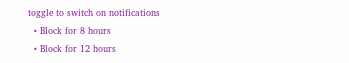toggle to switch on notifications
  • Block for 8 hours
  • Block for 12 hours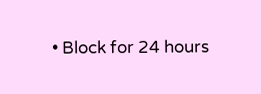• Block for 24 hours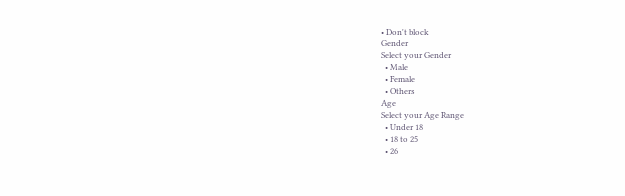• Don't block
Gender
Select your Gender
  • Male
  • Female
  • Others
Age
Select your Age Range
  • Under 18
  • 18 to 25
  • 26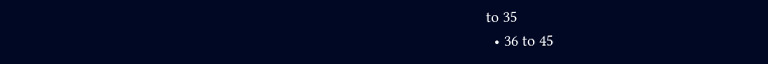to 35
  • 36 to 45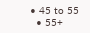• 45 to 55
  • 55+